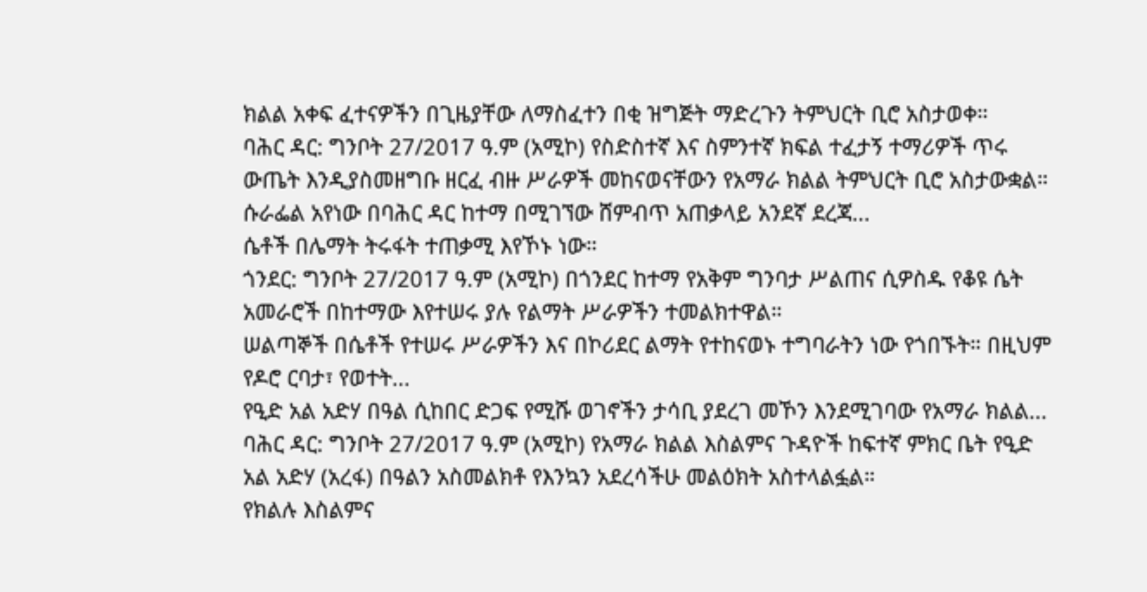ክልል አቀፍ ፈተናዎችን በጊዜያቸው ለማስፈተን በቂ ዝግጅት ማድረጉን ትምህርት ቢሮ አስታወቀ።
ባሕር ዳር: ግንቦት 27/2017 ዓ.ም (አሚኮ) የስድስተኛ እና ስምንተኛ ክፍል ተፈታኝ ተማሪዎች ጥሩ ውጤት እንዲያስመዘግቡ ዘርፈ ብዙ ሥራዎች መከናወናቸውን የአማራ ክልል ትምህርት ቢሮ አስታውቋል። ሱራፌል አየነው በባሕር ዳር ከተማ በሚገኘው ሸምብጥ አጠቃላይ አንደኛ ደረጃ...
ሴቶች በሌማት ትሩፋት ተጠቃሚ እየኾኑ ነው።
ጎንደር: ግንቦት 27/2017 ዓ.ም (አሚኮ) በጎንደር ከተማ የአቅም ግንባታ ሥልጠና ሲዎስዱ የቆዩ ሴት አመራሮች በከተማው እየተሠሩ ያሉ የልማት ሥራዎችን ተመልክተዋል።
ሠልጣኞች በሴቶች የተሠሩ ሥራዎችን እና በኮሪደር ልማት የተከናወኑ ተግባራትን ነው የጎበኙት። በዚህም የዶሮ ርባታ፣ የወተት...
የዒድ አል አድሃ በዓል ሲከበር ድጋፍ የሚሹ ወገኖችን ታሳቢ ያደረገ መኾን እንደሚገባው የአማራ ክልል...
ባሕር ዳር: ግንቦት 27/2017 ዓ.ም (አሚኮ) የአማራ ክልል እስልምና ጉዳዮች ከፍተኛ ምክር ቤት የዒድ አል አድሃ (አረፋ) በዓልን አስመልክቶ የእንኳን አደረሳችሁ መልዕክት አስተላልፏል።
የክልሉ እስልምና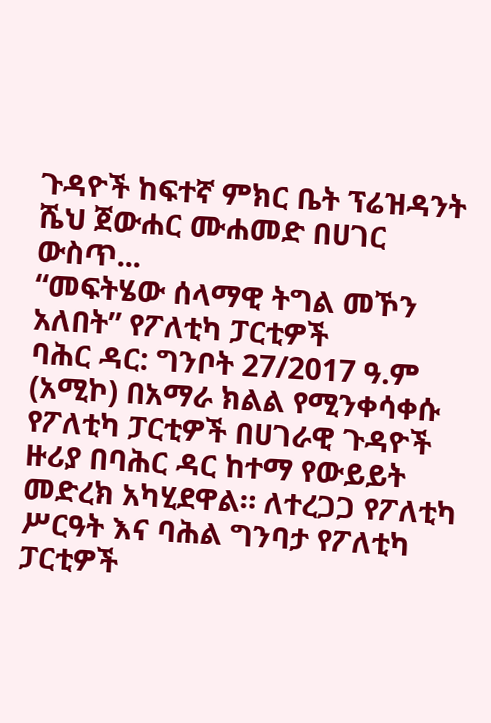ጉዳዮች ከፍተኛ ምክር ቤት ፕሬዝዳንት ሼህ ጀውሐር ሙሐመድ በሀገር ውስጥ...
“መፍትሄው ሰላማዊ ትግል መኾን አለበት” የፖለቲካ ፓርቲዎች
ባሕር ዳር: ግንቦት 27/2017 ዓ.ም (አሚኮ) በአማራ ክልል የሚንቀሳቀሱ የፖለቲካ ፓርቲዎች በሀገራዊ ጉዳዮች ዙሪያ በባሕር ዳር ከተማ የውይይት መድረክ አካሂደዋል። ለተረጋጋ የፖለቲካ ሥርዓት እና ባሕል ግንባታ የፖለቲካ ፓርቲዎች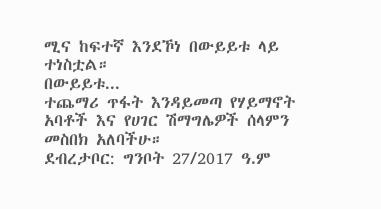ሚና ከፍተኛ እንደኾነ በውይይቱ ላይ ተነስቷል።
በውይይቱ...
ተጨማሪ ጥፋት እንዳይመጣ የሃይማኖት አባቶች እና የሀገር ሽማግሌዎች ሰላምን መስበክ አለባችሁ።
ደብረታቦር: ግንቦት 27/2017 ዓ.ም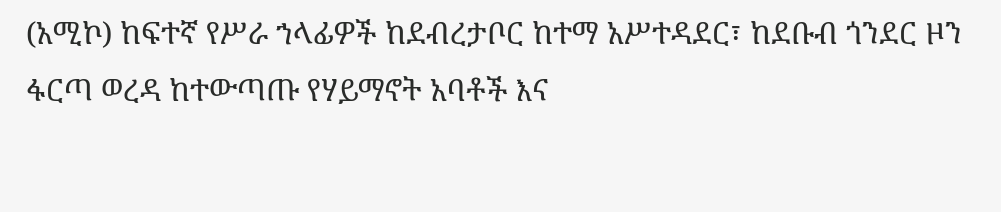(አሚኮ) ከፍተኛ የሥራ ኀላፊዎች ከደብረታቦር ከተማ አሥተዳደር፣ ከደቡብ ጎንደር ዞን ፋርጣ ወረዳ ከተውጣጡ የሃይማኖት አባቶች እና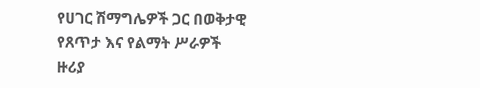የሀገር ሽማግሌዎች ጋር በወቅታዊ የጸጥታ እና የልማት ሥራዎች ዙሪያ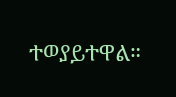ተወያይተዋል።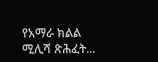የአማራ ክልል ሚሊሻ ጽሕፈት...